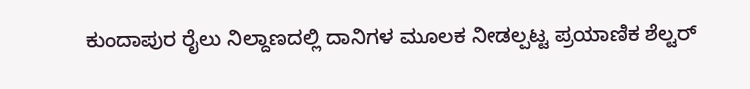ಕುಂದಾಪುರ ರೈಲು ನಿಲ್ದಾಣದಲ್ಲಿ ದಾನಿಗಳ ಮೂಲಕ ನೀಡಲ್ಪಟ್ಟ ಪ್ರಯಾಣಿಕ ಶೆಲ್ಟರ್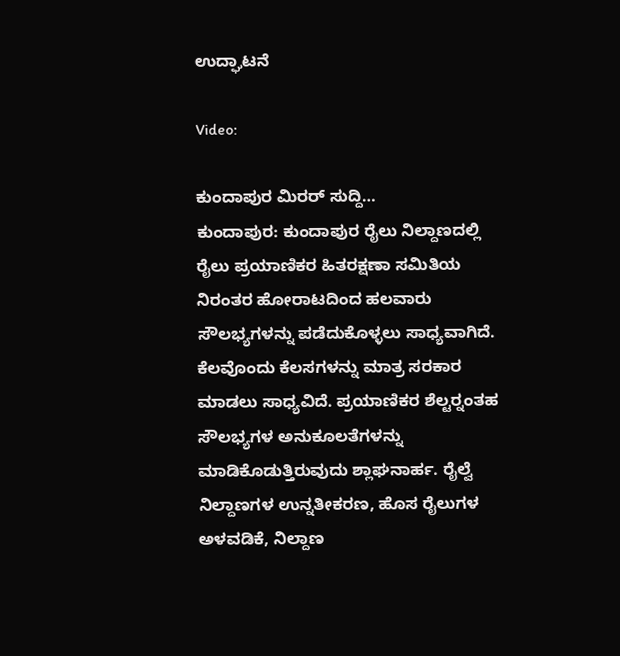ಉದ್ಘಾಟನೆ

Video:

ಕುಂದಾಪುರ ಮಿರರ್ ಸುದ್ದಿ…
ಕುಂದಾಪುರ: ಕುಂದಾಪುರ ರೈಲು ನಿಲ್ದಾಣದಲ್ಲಿ ರೈಲು ಪ್ರಯಾಣಿಕರ ಹಿತರಕ್ಷಣಾ ಸಮಿತಿಯ ನಿರಂತರ ಹೋರಾಟದಿಂದ ಹಲವಾರು ಸೌಲಭ್ಯಗಳನ್ನು ಪಡೆದುಕೊಳ್ಳಲು ಸಾಧ್ಯವಾಗಿದೆ. ಕೆಲವೊಂದು ಕೆಲಸಗಳನ್ನು ಮಾತ್ರ ಸರಕಾರ ಮಾಡಲು ಸಾಧ್ಯವಿದೆ. ಪ್ರಯಾಣಿಕರ ಶೆಲ್ಟರ್‍ನಂತಹ ಸೌಲಭ್ಯಗಳ ಅನುಕೂಲತೆಗಳನ್ನು ಮಾಡಿಕೊಡುತ್ತಿರುವುದು ಶ್ಲಾಘನಾರ್ಹ. ರೈಲ್ವೆ ನಿಲ್ದಾಣಗಳ ಉನ್ನತೀಕರಣ, ಹೊಸ ರೈಲುಗಳ ಅಳವಡಿಕೆ, ನಿಲ್ದಾಣ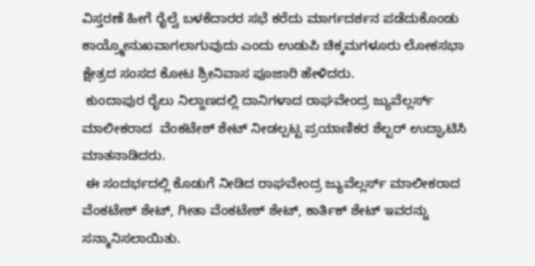ವಿಸ್ತರಣೆ ಹೀಗೆ ರೈಲ್ವೆ ಬಳಕೆದಾರರ ಸಭೆ ಕರೆದು ಮಾರ್ಗದರ್ಶನ ಪಡೆದುಕೊಂಡು ಕಾಯ್ರ್ಮೋನುಖವಾಗಲಾಗುವುದು ಎಂದು ಉಡುಪಿ ಚಿಕ್ಕಮಗಳೂರು ಲೋಕಸಭಾ  ಕ್ಷೇತ್ರದ ಸಂಸದ ಕೋಟ ಶ್ರೀನಿವಾಸ ಪೂಜಾರಿ ಹೇಳಿದರು.
 ಕುಂದಾಪುರ ರೈಲು ನಿಲ್ದಾಣದಲ್ಲಿ ದಾನಿಗಳಾದ ರಾಘವೇಂದ್ರ ಜ್ಯುವೆಲ್ಲರ್ಸ್ ಮಾಲೀಕರಾದ  ವೆಂಕಟೇಶ್ ಶೇಟ್ ನೀಡಲ್ಪಟ್ಟ ಪ್ರಯಾಣಿಕರ ಶೆಲ್ಟರ್ ಉದ್ಘಾಟಿಸಿ ಮಾತನಾಡಿದರು.
 ಈ ಸಂದರ್ಭದಲ್ಲಿ ಕೊಡುಗೆ ನೀಡಿದ ರಾಘವೇಂದ್ರ ಜ್ಯುವೆಲ್ಲರ್ಸ್ ಮಾಲೀಕರಾದ  ವೆಂಕಟೇಶ್ ಶೇಟ್, ಗೀತಾ ವೆಂಕಟೇಶ್ ಶೇಟ್, ಕಾರ್ತಿಕ್ ಶೇಟ್ ಇವರನ್ನು  ಸನ್ಮಾನಿಸಲಾಯಿತು.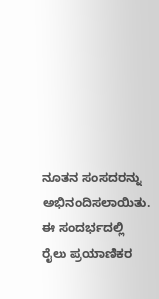ನೂತನ ಸಂಸದರನ್ನು ಅಭಿನಂದಿಸಲಾಯಿತು.
ಈ ಸಂದರ್ಭದಲ್ಲಿ ರೈಲು ಪ್ರಯಾಣಿಕರ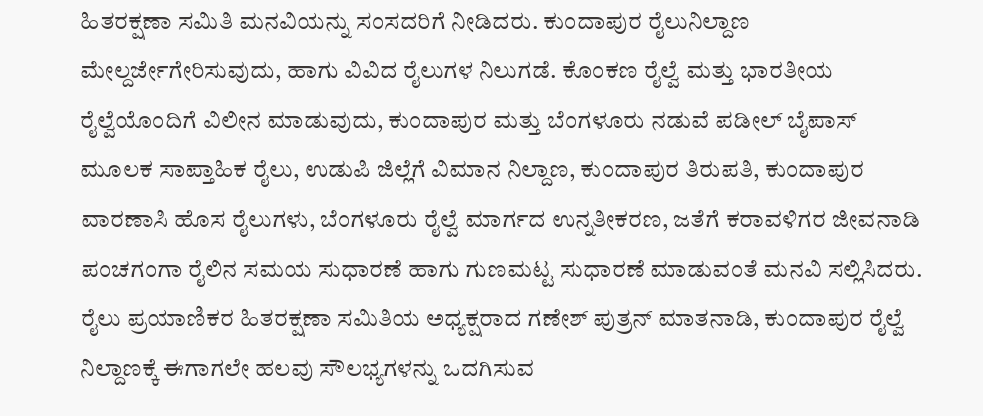ಹಿತರಕ್ಷಣಾ ಸಮಿತಿ ಮನವಿಯನ್ನು ಸಂಸದರಿಗೆ ನೀಡಿದರು. ಕುಂದಾಪುರ ರೈಲುನಿಲ್ದಾಣ ಮೇಲ್ದರ್ಜೇಗೇರಿಸುವುದು, ಹಾಗು ವಿವಿದ ರೈಲುಗಳ ನಿಲುಗಡೆ. ಕೊಂಕಣ ರೈಲ್ವೆ ಮತ್ತು ಭಾರತೀಯ ರೈಲ್ವೆಯೊಂದಿಗೆ ವಿಲೀನ ಮಾಡುವುದು, ಕುಂದಾಪುರ ಮತ್ತು ಬೆಂಗಳೂರು ನಡುವೆ ಪಡೀಲ್ ಬೈಪಾಸ್ ಮೂಲಕ ಸಾಪ್ತಾಹಿಕ ರೈಲು, ಉಡುಪಿ ಜಿಲ್ಲೆಗೆ ವಿಮಾನ ನಿಲ್ದಾಣ, ಕುಂದಾಪುರ ತಿರುಪತಿ, ಕುಂದಾಪುರ ವಾರಣಾಸಿ ಹೊಸ ರೈಲುಗಳು, ಬೆಂಗಳೂರು ರೈಲ್ವೆ ಮಾರ್ಗದ ಉನ್ನತೀಕರಣ, ಜತೆಗೆ ಕರಾವಳಿಗರ ಜೀವನಾಡಿ ಪಂಚಗಂಗಾ ರೈಲಿನ ಸಮಯ ಸುಧಾರಣೆ ಹಾಗು ಗುಣಮಟ್ಟ ಸುಧಾರಣೆ ಮಾಡುವಂತೆ ಮನವಿ ಸಲ್ಲಿಸಿದರು.
ರೈಲು ಪ್ರಯಾಣಿಕರ ಹಿತರಕ್ಷಣಾ ಸಮಿತಿಯ ಅಧ್ಯಕ್ಷರಾದ ಗಣೇಶ್ ಪುತ್ರನ್ ಮಾತನಾಡಿ, ಕುಂದಾಪುರ ರೈಲ್ವೆ ನಿಲ್ದಾಣಕ್ಕೆ ಈಗಾಗಲೇ ಹಲವು ಸೌಲಭ್ಯಗಳನ್ನು ಒದಗಿಸುವ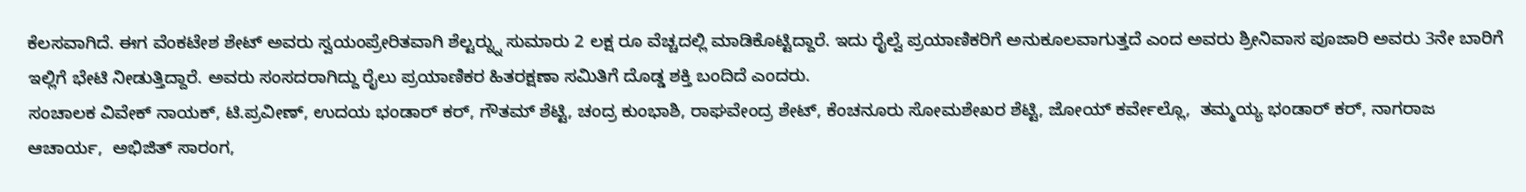ಕೆಲಸವಾಗಿದೆ. ಈಗ ವೆಂಕಟೇಶ ಶೇಟ್ ಅವರು ಸ್ವಯಂಪ್ರೇರಿತವಾಗಿ ಶೆಲ್ಟರ್‍ನ್ನು ಸುಮಾರು 2 ಲಕ್ಷ ರೂ ವೆಚ್ಚದಲ್ಲಿ ಮಾಡಿಕೊಟ್ಟಿದ್ದಾರೆ. ಇದು ರೈಲ್ವೆ ಪ್ರಯಾಣಿಕರಿಗೆ ಅನುಕೂಲವಾಗುತ್ತದೆ ಎಂದ ಅವರು ಶ್ರೀನಿವಾಸ ಪೂಜಾರಿ ಅವರು 3ನೇ ಬಾರಿಗೆ ಇಲ್ಲಿಗೆ ಭೇಟಿ ನೀಡುತ್ತಿದ್ದಾರೆ. ಅವರು ಸಂಸದರಾಗಿದ್ದು ರೈಲು ಪ್ರಯಾಣಿಕರ ಹಿತರಕ್ಷಣಾ ಸಮಿತಿಗೆ ದೊಡ್ಡ ಶಕ್ತಿ ಬಂದಿದೆ ಎಂದರು.
ಸಂಚಾಲಕ ವಿವೇಕ್ ನಾಯಕ್, ಟಿ.ಪ್ರವೀಣ್, ಉದಯ ಭಂಡಾರ್ ಕರ್, ಗೌತಮ್ ಶೆಟ್ಟಿ, ಚಂದ್ರ ಕುಂಭಾಶಿ, ರಾಘವೇಂದ್ರ ಶೇಟ್, ಕೆಂಚನೂರು ಸೋಮಶೇಖರ ಶೆಟ್ಟಿ, ಜೋಯ್ ಕರ್ವೇಲ್ಲೊ,  ತಮ್ಮಯ್ಯ ಭಂಡಾರ್ ಕರ್, ನಾಗರಾಜ ಆಚಾರ್ಯ,  ಅಭಿಜಿತ್ ಸಾರಂಗ,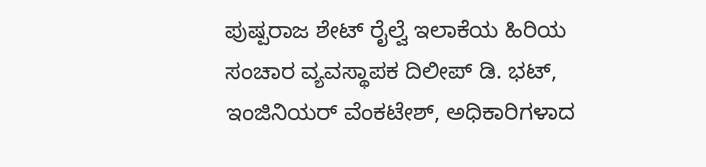ಪುಷ್ಪರಾಜ ಶೇಟ್ ರೈಲ್ವೆ ಇಲಾಕೆಯ ಹಿರಿಯ ಸಂಚಾರ ವ್ಯವಸ್ಥಾಪಕ ದಿಲೀಪ್ ಡಿ. ಭಟ್, ಇಂಜಿನಿಯರ್ ವೆಂಕಟೇಶ್, ಅಧಿಕಾರಿಗಳಾದ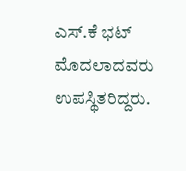ಎಸ್.ಕೆ ಭಟ್ ಮೊದಲಾದವರು ಉಪಸ್ಥಿತರಿದ್ದರು.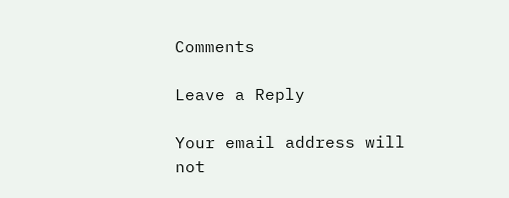Comments

Leave a Reply

Your email address will not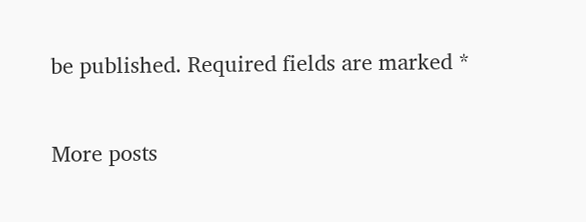be published. Required fields are marked *

More posts